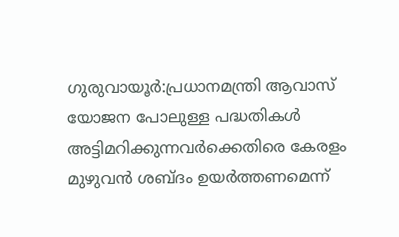ഗുരുവായൂർ:പ്രധാനമന്ത്രി ആവാസ് യോജന പോലുള്ള പദ്ധതികൾ അട്ടിമറിക്കുന്നവർക്കെതിരെ കേരളം മുഴുവൻ ശബ്ദം ഉയർത്തണമെന്ന്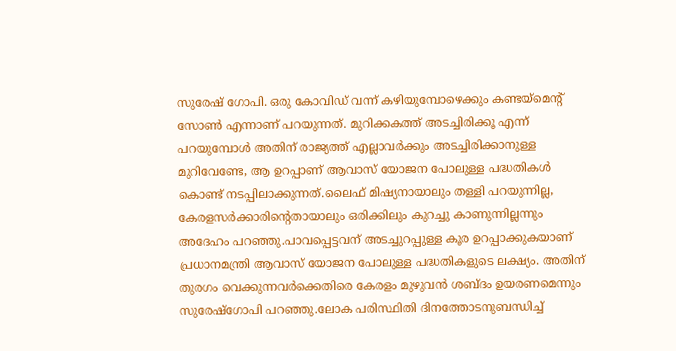സുരേഷ് ഗോപി. ഒരു കോവിഡ് വന്ന് കഴിയുമ്പോഴെക്കും കണ്ടയ്മെൻ്റ് സോൺ എന്നാണ് പറയുന്നത്. മുറിക്കകത്ത് അടച്ചിരിക്കൂ എന്ന് പറയുമ്പോൾ അതിന് രാജ്യത്ത് എല്ലാവർക്കും അടച്ചിരിക്കാനുള്ള മുറിവേണ്ടേ, ആ ഉറപ്പാണ് ആവാസ് യോജന പോലുള്ള പദ്ധതികൾ കൊണ്ട് നടപ്പിലാക്കുന്നത്.ലൈഫ് മിഷ്യനായാലും തള്ളി പറയുന്നില്ല, കേരളസർക്കാരിൻ്റെതായാലും ഒരിക്കിലും കുറച്ചു കാണുന്നില്ലന്നും അദേഹം പറഞ്ഞു.പാവപ്പെട്ടവന് അടച്ചുറപ്പുള്ള കൂര ഉറപ്പാക്കുകയാണ് പ്രധാനമന്ത്രി ആവാസ് യോജന പോലുള്ള പദ്ധതികളുടെ ലക്ഷ്യം. അതിന് തുരഗം വെക്കുന്നവർക്കെതിരെ കേരളം മുഴുവൻ ശബ്ദം ഉയരണമെന്നും സുരേഷ്ഗോപി പറഞ്ഞു.ലോക പരിസ്ഥിതി ദിനത്തോടനുബന്ധിച്ച്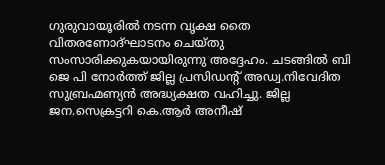ഗുരുവായൂരിൽ നടന്ന വൃക്ഷ തൈ വിതരണോദ്ഘാടനം ചെയ്തു സംസാരിക്കുകയായിരുന്നു അദ്ദേഹം. ചടങ്ങിൽ ബി ജെ പി നോർത്ത് ജില്ല പ്രസിഡൻ്റ് അഡ്വ.നിവേദിത സുബ്രഹ്മണ്യൻ അദ്ധ്യക്ഷത വഹിച്ചു. ജില്ല ജന.സെക്രട്ടറി കെ.ആർ അനീഷ്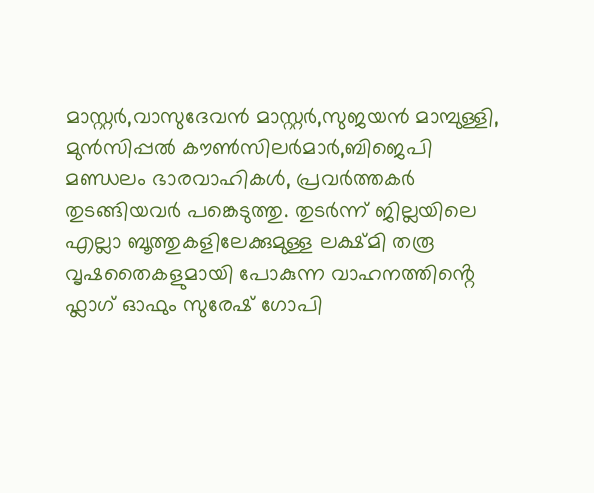മാസ്റ്റർ,വാസുദേവൻ മാസ്റ്റർ,സുജയൻ മാമ്പുള്ളി,
മുൻസിപ്പൽ കൗൺസിലർമാർ,ബിജെപി മണ്ഡലം ഭാരവാഹികൾ, പ്രവർത്തകർ തുടങ്ങിയവർ പങ്കെടുത്തു. തുടർന്ന് ജില്ലയിലെ എല്ലാ ബൂത്തുകളിലേക്കുമുള്ള ലക്ഷ്മി തരൂ വൃഷതൈകളുമായി പോകുന്ന വാഹനത്തിൻ്റെ ഫ്ലാഗ് ഓഫും സുരേഷ് ഗോപി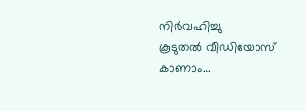നിർവഹിച്ചു
കൂടുതൽ വീഡിയോസ് കാണാം…